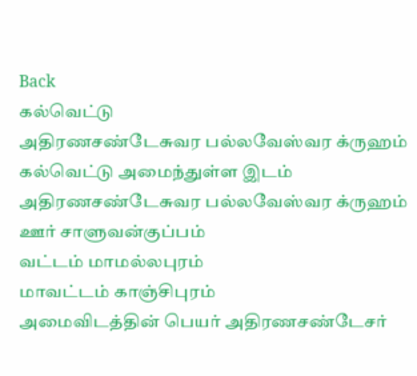Back
கல்வெட்டு
அதிரணசண்டேசுவர பல்லவேஸ்வர க்ருஹம்
கல்வெட்டு அமைந்துள்ள இடம் அதிரணசண்டேசுவர பல்லவேஸ்வர க்ருஹம்
ஊர் சாளுவன்குப்பம்
வட்டம் மாமல்லபுரம்
மாவட்டம் காஞ்சிபுரம்
அமைவிடத்தின் பெயர் அதிரணசண்டேசர்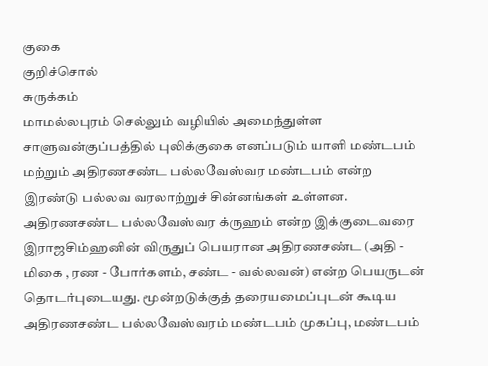குகை
குறிச்சொல்
சுருக்கம்
மாமல்லபுரம் செல்லும் வழியில் அமைந்துள்ள சாளுவன்குப்பத்தில் புலிக்குகை எனப்படும் யாளி மண்டபம் மற்றும் அதிரணசண்ட பல்லவேஸ்வர மண்டபம் என்ற இரண்டு பல்லவ வரலாற்றுச் சின்னங்கள் உள்ளன. அதிரணசண்ட பல்லவேஸ்வர க்ருஹம் என்ற இக்குடைவரை இராஜசிம்ஹனின் விருதுப் பெயரான அதிரணசண்ட (அதி - மிகை , ரண - போர்களம், சண்ட - வல்லவன்) என்ற பெயருடன் தொடர்புடையது. மூன்றடுக்குத் தரையமைப்புடன் கூடிய அதிரணசண்ட பல்லவேஸ்வரம் மண்டபம் முகப்பு, மண்டபம்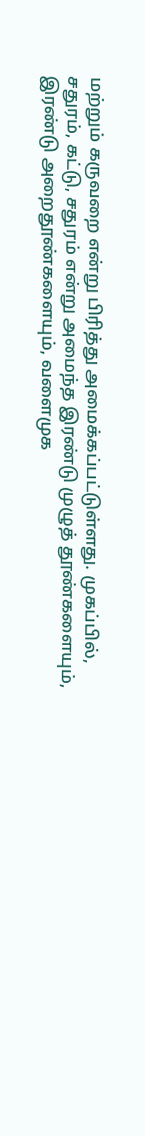மற்றும் கருவறை என்று பிரித்து அமைக்கப்பட்டுள்ளது. முகப்பில், சதுரம், கட்டு, சதுரம் என்று அமைந்த இரண்டு முழுத் தூண்களையும், இரண்டு அறைதூண்களையும், வளைமுக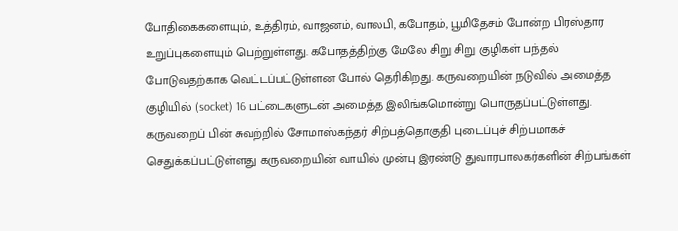போதிகைகளையும், உத்திரம், வாஜனம், வாலபி, கபோதம், பூமிதேசம் போன்ற பிரஸ்தார உறுப்புகளையும் பெற்றுள்ளது. கபோதத்திற்கு மேலே சிறு சிறு குழிகள் பந்தல் போடுவதற்காக வெட்டப்பட்டுள்ளன போல் தெரிகிறது. கருவறையின் நடுவில் அமைத்த குழியில் (socket) 16 பட்டைகளுடன் அமைத்த இலிங்கமொன்று பொருதப்பட்டுள்ளது. கருவறைப் பின் சுவற்றில் சோமாஸ்கந்தர் சிற்பத்தொகுதி புடைப்புச் சிற்பமாகச் செதுக்கப்பட்டுள்ளது கருவறையின் வாயில் முன்பு இரண்டு துவாரபாலகர்களின் சிற்பங்கள்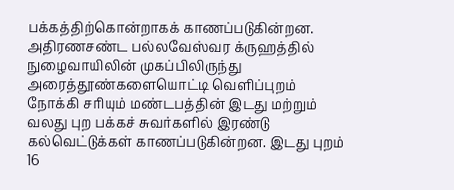பக்கத்திற்கொன்றாகக் காணப்படுகின்றன. அதிரணசண்ட பல்லவேஸ்வர க்ருஹத்தில் நுழைவாயிலின் முகப்பிலிருந்து அரைத்தூண்களையொட்டி வெளிப்புறம் நோக்கி சரியும் மண்டபத்தின் இடது மற்றும் வலது புற பக்கச் சுவர்களில் இரண்டு கல்வெட்டுக்கள் காணப்படுகின்றன. இடது புறம் 16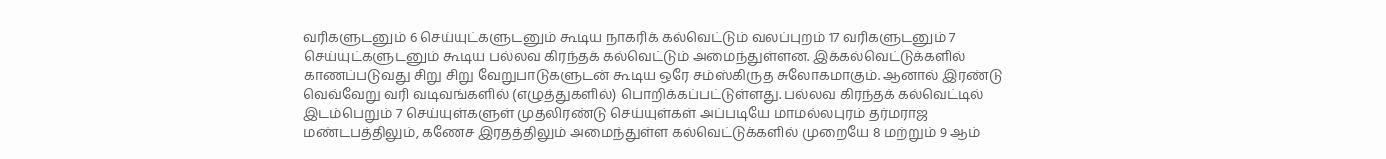வரிகளுடனும் 6 செய்யுட்களுடனும் கூடிய நாகரிக் கல்வெட்டும் வலப்புறம் 17 வரிகளுடனும் 7 செய்யுட்களுடனும் கூடிய பல்லவ கிரந்தக் கல்வெட்டும் அமைந்துள்ளன. இக்கல்வெட்டுக்களில் காணப்படுவது சிறு சிறு வேறுபாடுகளுடன் கூடிய ஒரே சம்ஸ்கிருத சுலோகமாகும். ஆனால் இரண்டு வெவ்வேறு வரி வடிவங்களில் (எழுத்துகளில்) பொறிக்கப்பட்டுள்ளது. பல்லவ கிரந்தக் கல்வெட்டில் இடம்பெறும் 7 செய்யுள்களுள் முதலிரண்டு செய்யுள்கள் அப்படியே மாமல்லபுரம் தர்மராஜ மண்டபத்திலும், கணேச இரதத்திலும் அமைந்துள்ள கல்வெட்டுக்களில் முறையே 8 மற்றும் 9 ஆம்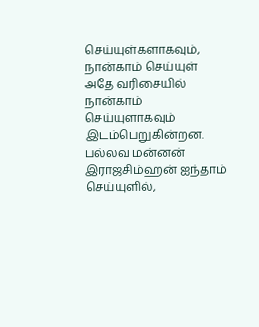செய்யுள்களாகவும், நான்காம் செய்யுள் அதே வரிசையில் நான்காம் செய்யுளாகவும் இடம்பெறுகின்றன. பல்லவ மன்னன் இராஜசிம்ஹன் ஐந்தாம் செய்யுளில்,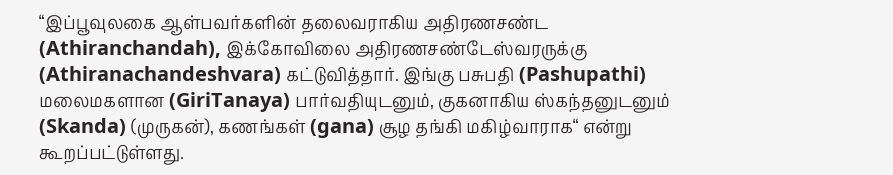“இப்பூவுலகை ஆள்பவர்களின் தலைவராகிய அதிரணசண்ட (Athiranchandah), இக்கோவிலை அதிரணசண்டேஸ்வரருக்கு (Athiranachandeshvara) கட்டுவித்தார். இங்கு பசுபதி (Pashupathi) மலைமகளான (GiriTanaya) பார்வதியுடனும், குகனாகிய ஸ்கந்தனுடனும் (Skanda) (முருகன்), கணங்கள் (gana) சூழ தங்கி மகிழ்வாராக“ என்று கூறப்பட்டுள்ளது.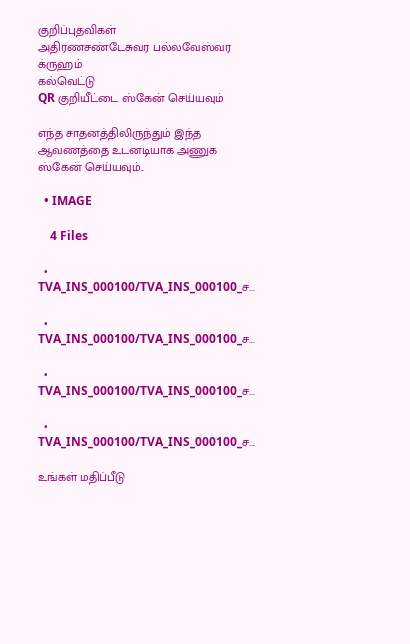குறிப்புதவிகள்
அதிரணசண்டேசுவர பல்லவேஸ்வர க்ருஹம்
கல்வெட்டு
QR குறியீட்டை ஸ்கேன் செய்யவும்

எந்த சாதனத்திலிருந்தும் இந்த ஆவணத்தை உடனடியாக அணுக ஸ்கேன் செய்யவும்..

  • IMAGE

    4 Files

  • TVA_INS_000100/TVA_INS_000100_ச...

  • TVA_INS_000100/TVA_INS_000100_ச...

  • TVA_INS_000100/TVA_INS_000100_ச...

  • TVA_INS_000100/TVA_INS_000100_ச...

உங்கள் மதிப்பீடு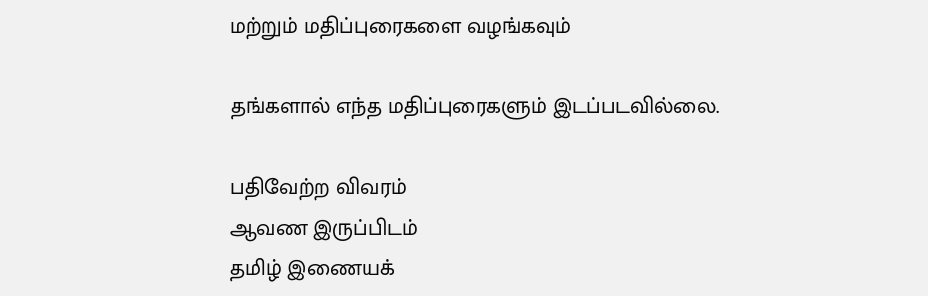மற்றும் மதிப்புரைகளை வழங்கவும்

தங்களால் எந்த மதிப்புரைகளும் இடப்படவில்லை.

பதிவேற்ற விவரம்
ஆவண இருப்பிடம்
தமிழ் இணையக்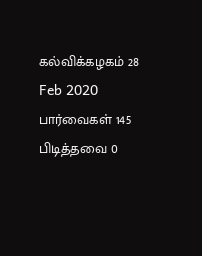கல்விக்கழகம் 28 Feb 2020
பார்வைகள் 145
பிடித்தவை 0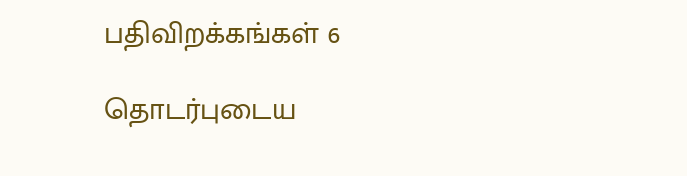பதிவிறக்கங்கள் 6

தொடர்புடைய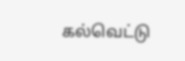கல்வெட்டு